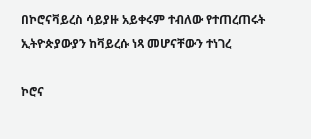በኮሮናቫይረስ ሳይያዙ አይቀሩም ተብለው የተጠረጠሩት ኢትዮጵያውያን ከቫይረሱ ነጻ መሆናቸውን ተነገረ

ኮሮና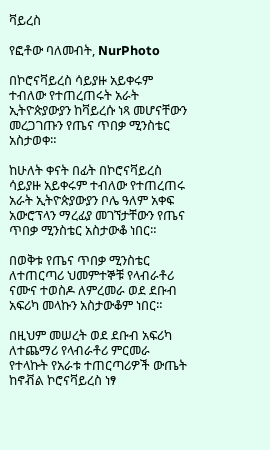ቫይረስ

የፎቶው ባለመብት, NurPhoto

በኮሮናቫይረስ ሳይያዙ አይቀሩም ተብለው የተጠረጠሩት አራት ኢትዮጵያውያን ከቫይረሱ ነጻ መሆናቸውን መረጋገጡን የጤና ጥበቃ ሚንስቴር አስታወቀ።

ከሁለት ቀናት በፊት በኮሮናቫይረስ ሳይያዙ አይቀሩም ተብለው የተጠረጠሩ አራት ኢትዮጵያውያን ቦሌ ዓለም አቀፍ አውሮፕላን ማረፊያ መገኘታቸውን የጤና ጥበቃ ሚንስቴር አስታውቆ ነበር።

በወቅቱ የጤና ጥበቃ ሚንስቴር ለተጠርጣሪ ህመምተኞቹ የላብራቶሪ ናሙና ተወስዶ ለምረመራ ወደ ደቡብ አፍሪካ መላኩን አስታውቆም ነበር።

በዚህም መሠረት ወደ ደቡብ አፍሪካ ለተጨማሪ የላብራቶሪ ምርመራ የተላኩት የአራቱ ተጠርጣሪዎች ውጤት ከኖቭል ኮሮናቫይረስ ነፃ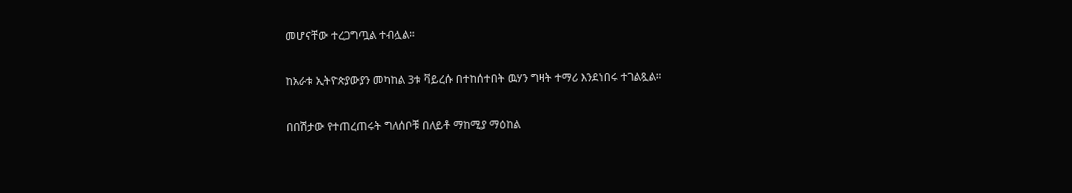መሆናቸው ተረጋግጧል ተብሏል።

ከአራቱ ኢትዮጵያውያን መካከል 3ቱ ቫይረሱ በተከሰተበት ዉሃን ግዛት ተማሪ እንደነበሩ ተገልጿል።

በበሽታው የተጠረጠሩት ግለሰቦቹ በለይቶ ማከሚያ ማዕከል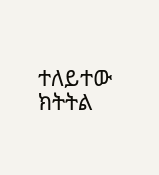ተለይተው ክትትል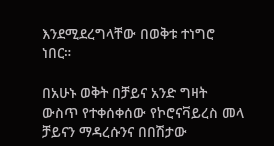እንደሚደረግላቸው በወቅቱ ተነግሮ ነበር።

በአሁኑ ወቅት በቻይና አንድ ግዛት ውስጥ የተቀሰቀሰው የኮሮናቫይረስ መላ ቻይናን ማዳረሱንና በበሽታው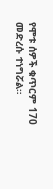የሞቱ ሰዎች ቁጥርም 170 መድረሱ ተነግሯል።